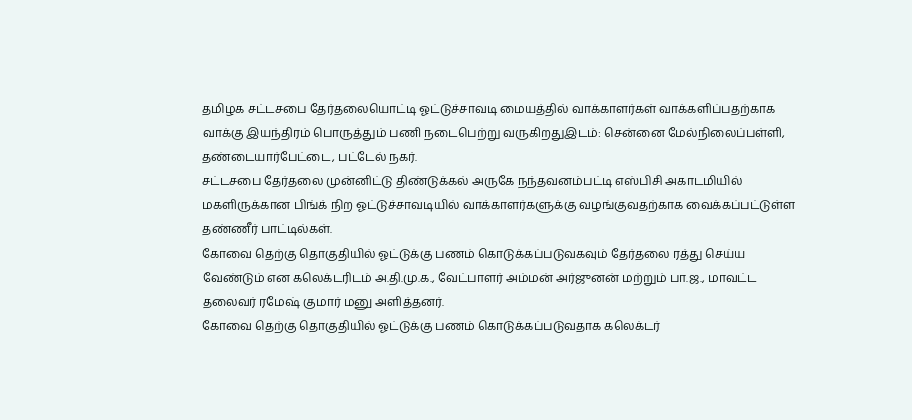தமிழக சட்டசபை தேர்தலையொட்டி ஓட்டுச்சாவடி மையத்தில் வாக்காளர்கள் வாக்களிப்பதற்காக வாக்கு இயந்திரம் பொருத்தும் பணி நடைபெற்று வருகிறதுஇடம்: சென்னை மேல்நிலைப்பள்ளி, தண்டையார்பேட்டை, பட்டேல் நகர்.
சட்டசபை தேர்தலை முன்னிட்டு திண்டுக்கல் அருகே நந்தவனம்பட்டி எஸ்பிசி அகாடமியில் மகளிருக்கான பிங்க் நிற ஓட்டுச்சாவடியில் வாக்காளர்களுக்கு வழங்குவதற்காக வைக்கப்பட்டுள்ள தண்ணீர் பாட்டில்கள்.
கோவை தெற்கு தொகுதியில் ஓட்டுக்கு பணம் கொடுக்கப்படுவகவும் தேர்தலை ரத்து செய்ய வேண்டும் என கலெக்டரிடம் அ.தி.மு.க., வேட்பாளர் அம்மன் அர்ஜுனன் மற்றும் பா.ஜ., மாவட்ட தலைவர் ரமேஷ் குமார் மனு அளித்தனர்.
கோவை தெற்கு தொகுதியில் ஓட்டுக்கு பணம் கொடுக்கப்படுவதாக கலெக்டர்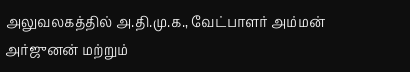அலுவலகத்தில் அ.தி.மு.க., வேட்பாளர் அம்மன் அர்ஜுனன் மற்றும்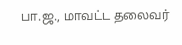பா.ஜ., மாவட்ட தலைவர்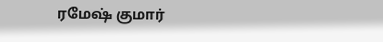ரமேஷ் குமார்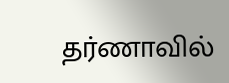தர்ணாவில்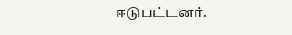ஈடுபட்டனர்.